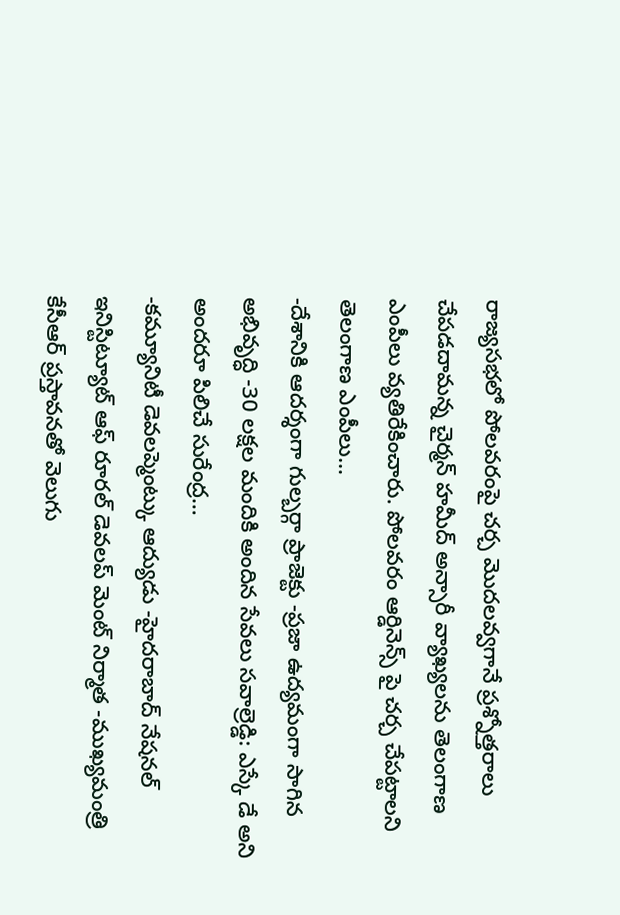రాజ్యసభలో పోలవరంపై చర్చ మొదలవ్వగానే ప్రశ్నోత్తరాలు చేపడదామన్న చైర్మన్ హమీద్ అన్సారీ వ్యాఖ్యలను తెలంగాణ ఎంపీలు వ్యతిరేకించారు. పోలవరం ఆర్డినెన్స్ పై చర్చ చేపట్టాలని తెలంగాణ ఎంపీలు…
-దేశానికి ఆదర్శంగా గుల్బర్గా ప్రాజెక్టు -ప్రజా ఉద్యమంగా సాగిన అభివృద్ధి -30 లక్షల మందికి అందిన సేవలు సవాల్రెడ్డి: ఎస్కే డే అని అందరూ పిలిచే సురేంద్ర…
-కమ్యూనిటీ డెవలప్మెంట్కు ఆద్యుడు -హైదరాబాద్ నేషనల్ ఇనిస్టిట్యూట్ ఆఫ్ రూరల్ డెవలప్ మెంట్ నిర్మాత -ముఖ్యమంత్రి కేసీఆర్ ప్రస్తావనతో వెలుగు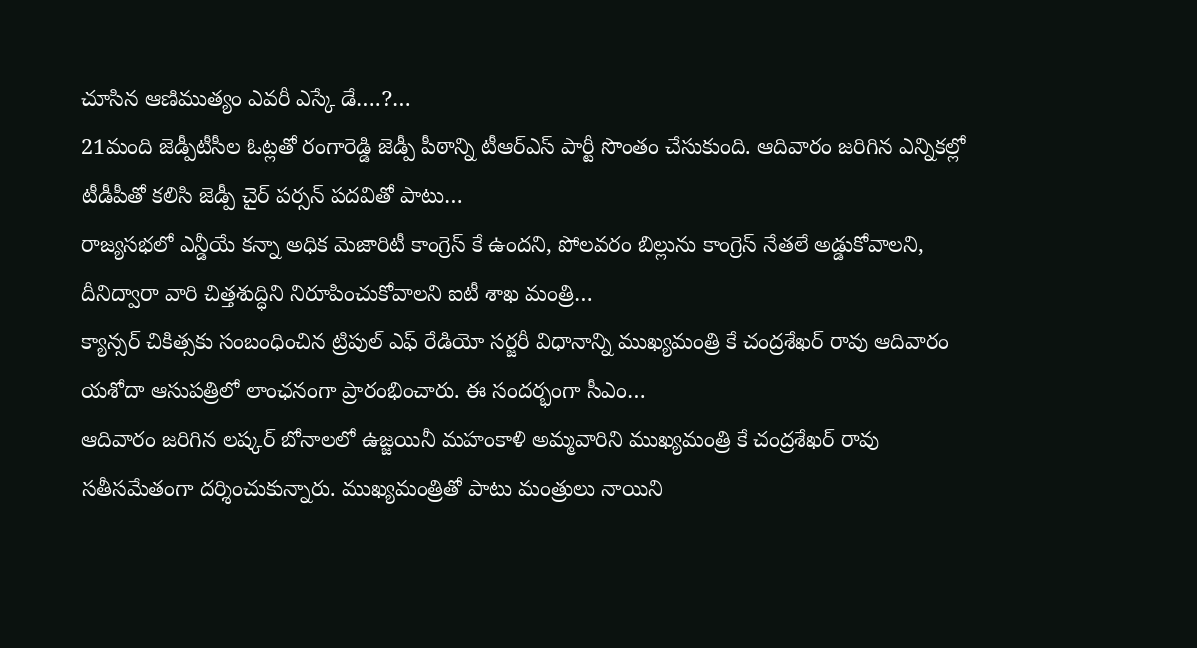చూసిన ఆణిముత్యం ఎవరీ ఎస్కే డే….?…
21మంది జెడ్పీటీసీల ఓట్లతో రంగారెడ్డి జెడ్పీ పీఠాన్ని టీఆర్ఎస్ పార్టీ సొంతం చేసుకుంది. ఆదివారం జరిగిన ఎన్నికల్లో టీడీపీతో కలిసి జెడ్పీ చైర్ పర్సన్ పదవితో పాటు…
రాజ్యసభలో ఎన్డీయే కన్నా అధిక మెజారిటీ కాంగ్రెస్ కే ఉందని, పోలవరం బిల్లును కాంగ్రెస్ నేతలే అడ్డుకోవాలని, దీనిద్వారా వారి చిత్తశుద్ధిని నిరూపించుకోవాలని ఐటీ శాఖ మంత్రి…
క్యాన్సర్ చికిత్సకు సంబంధించిన ట్రిపుల్ ఎఫ్ రేడియో సర్జరీ విధానాన్ని ముఖ్యమంత్రి కే చంద్రశేఖర్ రావు ఆదివారం యశోదా ఆసుపత్రిలో లాంఛనంగా ప్రారంభించారు. ఈ సందర్భంగా సీఎం…
ఆదివారం జరిగిన లష్కర్ బోనాలలో ఉజ్జయినీ మహంకాళి అమ్మవారిని ముఖ్యమంత్రి కే చంద్రశేఖర్ రావు సతీసమేతంగా దర్శించుకున్నారు. ముఖ్యమంత్రితో పాటు మంత్రులు నాయిని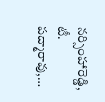నర్సింహారెడ్డి, టీ. పద్మారావు,…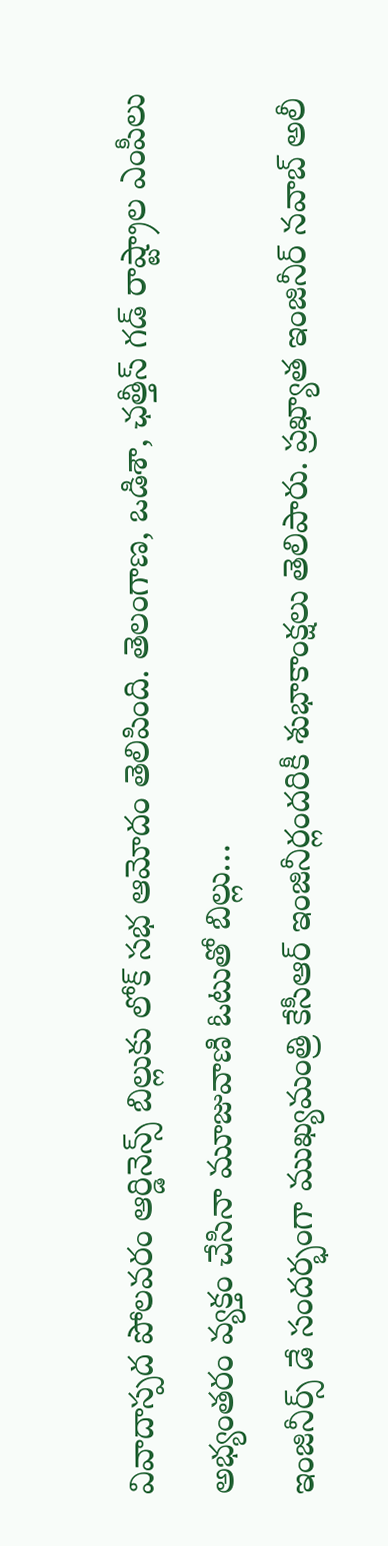వివాదాస్పద పోలవరం ఆర్డినెన్స్ బిల్లుకు లోక్ సభ ఆమోదం తెలిపింది. తెలంగాణ, ఒడిశా, ఛత్తీస్ గడ్ రాష్ట్రాల ఎంపీలు అభ్యంతరం వ్యక్తం చేసినా మూజువాణి ఓటుతో బిల్లు…
ఇంజినీర్స్ డే సందర్భంగా ముఖ్యమంత్రి కేసీఆర్ ఇంజినీర్లందరికీ శుభాకాంక్షలు తెలిపారు. ప్రఖ్యాత ఇంజినీర్ నవాబ్ అలీ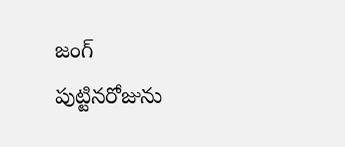జంగ్ పుట్టినరోజును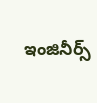ఇంజినీర్స్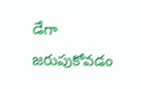డేగా జరుపుకోవడం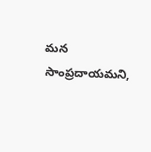మన సాంప్రదాయమని,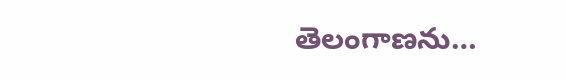తెలంగాణను…